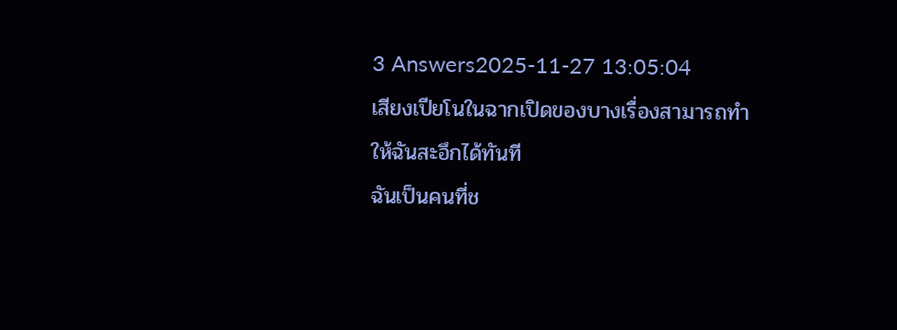3 Answers2025-11-27 13:05:04
เสียงเปียโนในฉากเปิดของบางเรื่องสามารถทำให้ฉันสะอึกได้ทันที
ฉันเป็นคนที่ช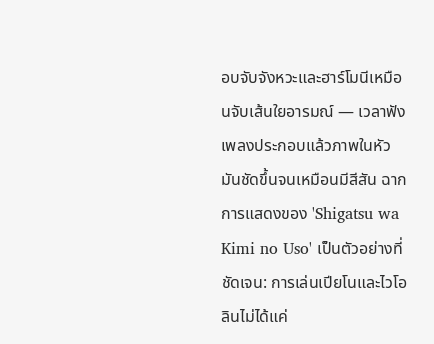อบจับจังหวะและฮาร์โมนีเหมือนจับเส้นใยอารมณ์ — เวลาฟังเพลงประกอบแล้วภาพในหัวมันชัดขึ้นจนเหมือนมีสีสัน ฉากการแสดงของ 'Shigatsu wa Kimi no Uso' เป็นตัวอย่างที่ชัดเจน: การเล่นเปียโนและไวโอลินไม่ได้แค่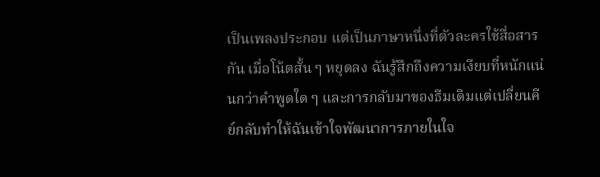เป็นเพลงประกอบ แต่เป็นภาษาหนึ่งที่ตัวละครใช้สื่อสารกัน เมื่อโน้ตสั้น ๆ หยุดลง ฉันรู้สึกถึงความเงียบที่หนักแน่นกว่าคำพูดใด ๆ และการกลับมาของธีมเดิมแต่เปลี่ยนคีย์กลับทำให้ฉันเข้าใจพัฒนาการภายในใจ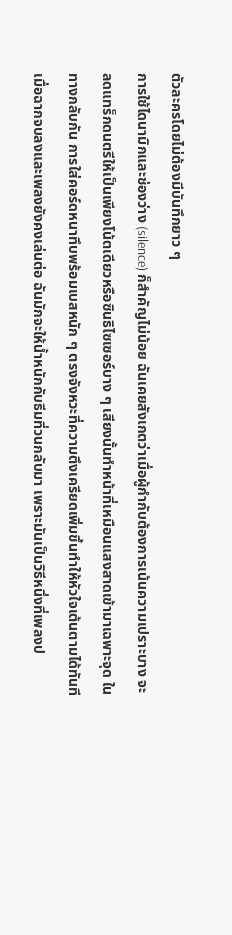ตัวละครโดยไม่ต้องมีบันทึกยาว ๆ
การใช้ไดนามิกและช่องว่าง (silence) ก็สำคัญไม่น้อย ฉันเคยสังเกตว่าเมื่อผู้กำกับต้องการเน้นความเปราะบาง จะลดแทร็กดนตรีให้เป็นเพียงโน้ตเดียวหรือซินธิไซเซอร์บาง ๆ เสียงนั้นทำหน้าที่เหมือนแสงสาดเข้ามาเฉพาะจุด ในทางกลับกัน การใส่คอร์ดหนาทึบพร้อมเบสหนัก ๆ ตรงจังหวะที่ความตึงเครียดเพิ่มขึ้นทำให้หัวใจเต้นตามได้ทันที
เมื่อฉากจบลงและเพลงยังคงเล่นต่อ ฉันมักจะให้น้ำหนักกับธีมที่วนกลับมา เพราะมันเป็นวิธีหนึ่งที่เพลงป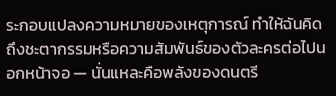ระกอบแปลงความหมายของเหตุการณ์ ทำให้ฉันคิดถึงชะตากรรมหรือความสัมพันธ์ของตัวละครต่อไปนอกหน้าจอ — นั่นแหละคือพลังของดนตรี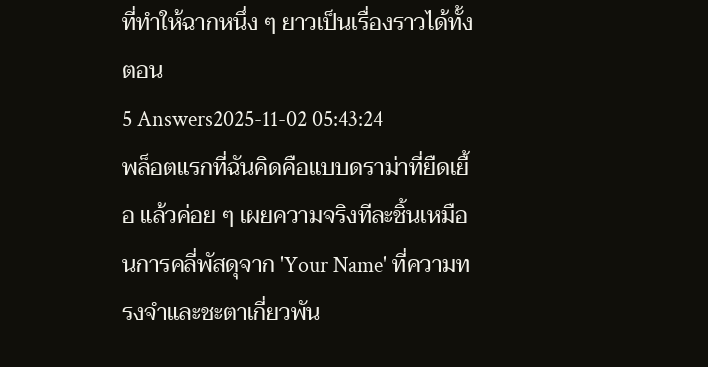ที่ทำให้ฉากหนึ่ง ๆ ยาวเป็นเรื่องราวได้ทั้งตอน
5 Answers2025-11-02 05:43:24
พล็อตแรกที่ฉันคิดคือแบบดราม่าที่ยืดเยื้อ แล้วค่อย ๆ เผยความจริงทีละชิ้นเหมือนการคลี่พัสดุจาก 'Your Name' ที่ความทรงจำและชะตาเกี่ยวพัน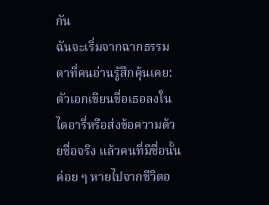กัน
ฉันจะเริ่มจากฉากธรรมดาที่คนอ่านรู้สึกคุ้นเคย: ตัวเอกเขียนชื่อเธอลงในไดอารี่หรือส่งข้อความด้วยชื่อจริง แล้วคนที่มีชื่อนั้นค่อย ๆ หายไปจากชีวิตอ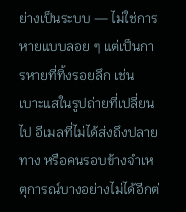ย่างเป็นระบบ — ไม่ใช่การหายแบบลอย ๆ แต่เป็นการหายที่ทิ้งรอยลึก เช่น เบาะแสในรูปถ่ายที่เปลี่ยนไป อีเมลที่ไม่ได้ส่งถึงปลายทาง หรือคนรอบข้างจำเหตุการณ์บางอย่างไม่ได้อีกต่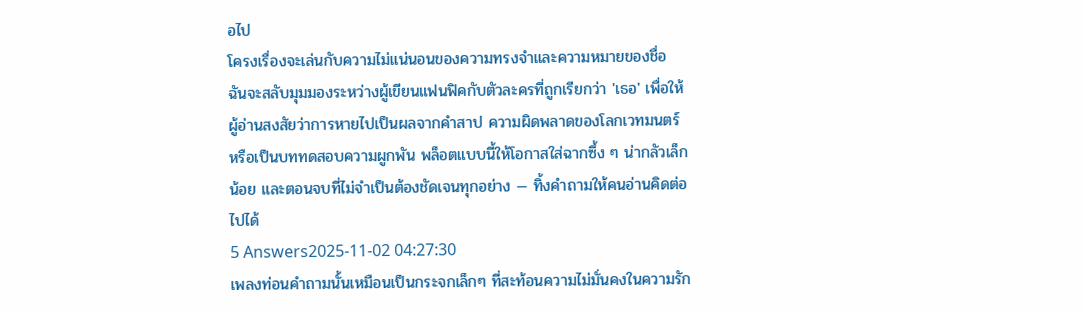อไป
โครงเรื่องจะเล่นกับความไม่แน่นอนของความทรงจำและความหมายของชื่อ ฉันจะสลับมุมมองระหว่างผู้เขียนแฟนฟิคกับตัวละครที่ถูกเรียกว่า 'เธอ' เพื่อให้ผู้อ่านสงสัยว่าการหายไปเป็นผลจากคำสาป ความผิดพลาดของโลกเวทมนตร์ หรือเป็นบททดสอบความผูกพัน พล็อตแบบนี้ให้โอกาสใส่ฉากซึ้ง ๆ น่ากลัวเล็กน้อย และตอนจบที่ไม่จำเป็นต้องชัดเจนทุกอย่าง — ทิ้งคำถามให้คนอ่านคิดต่อไปได้
5 Answers2025-11-02 04:27:30
เพลงท่อนคำถามนั้นเหมือนเป็นกระจกเล็กๆ ที่สะท้อนความไม่มั่นคงในความรัก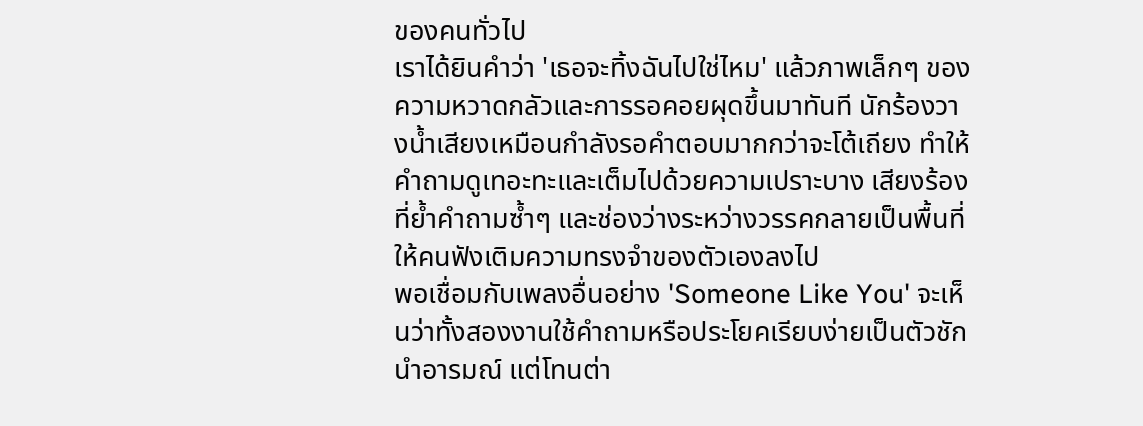ของคนทั่วไป
เราได้ยินคำว่า 'เธอจะทิ้งฉันไปใช่ไหม' แล้วภาพเล็กๆ ของความหวาดกลัวและการรอคอยผุดขึ้นมาทันที นักร้องวางน้ำเสียงเหมือนกำลังรอคำตอบมากกว่าจะโต้เถียง ทำให้คำถามดูเทอะทะและเต็มไปด้วยความเปราะบาง เสียงร้องที่ย้ำคำถามซ้ำๆ และช่องว่างระหว่างวรรคกลายเป็นพื้นที่ให้คนฟังเติมความทรงจำของตัวเองลงไป
พอเชื่อมกับเพลงอื่นอย่าง 'Someone Like You' จะเห็นว่าทั้งสองงานใช้คำถามหรือประโยคเรียบง่ายเป็นตัวชักนำอารมณ์ แต่โทนต่า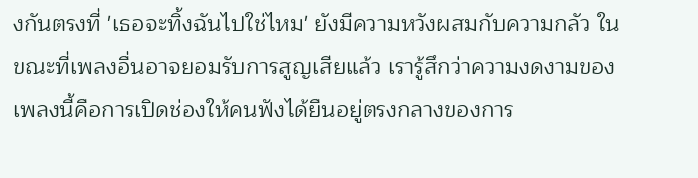งกันตรงที่ 'เธอจะทิ้งฉันไปใช่ไหม' ยังมีความหวังผสมกับความกลัว ในขณะที่เพลงอื่นอาจยอมรับการสูญเสียแล้ว เรารู้สึกว่าความงดงามของเพลงนี้คือการเปิดช่องให้คนฟังได้ยืนอยู่ตรงกลางของการ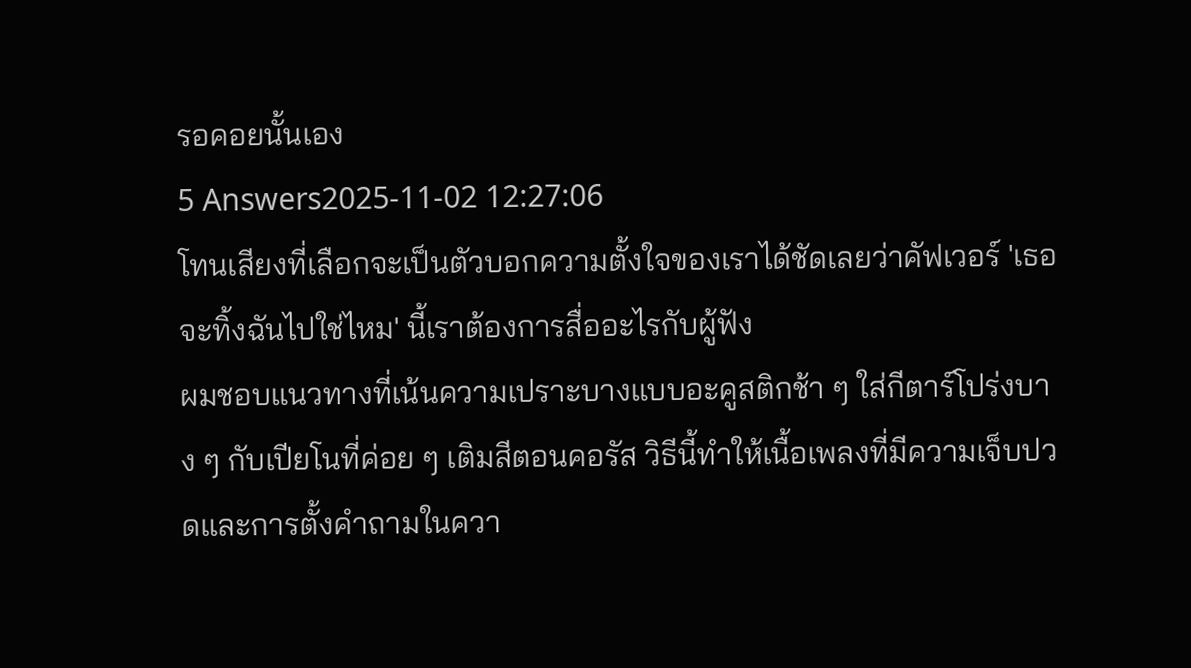รอคอยนั้นเอง
5 Answers2025-11-02 12:27:06
โทนเสียงที่เลือกจะเป็นตัวบอกความตั้งใจของเราได้ชัดเลยว่าคัฟเวอร์ 'เธอจะทิ้งฉันไปใช่ไหม' นี้เราต้องการสื่ออะไรกับผู้ฟัง
ผมชอบแนวทางที่เน้นความเปราะบางแบบอะคูสติกช้า ๆ ใส่กีตาร์โปร่งบาง ๆ กับเปียโนที่ค่อย ๆ เติมสีตอนคอรัส วิธีนี้ทำให้เนื้อเพลงที่มีความเจ็บปวดและการตั้งคำถามในควา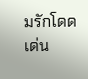มรักโดดเด่น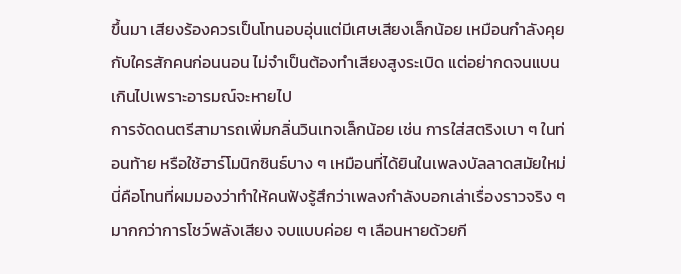ขึ้นมา เสียงร้องควรเป็นโทนอบอุ่นแต่มีเศษเสียงเล็กน้อย เหมือนกำลังคุยกับใครสักคนก่อนนอน ไม่จำเป็นต้องทำเสียงสูงระเบิด แต่อย่ากดจนแบนเกินไปเพราะอารมณ์จะหายไป
การจัดดนตรีสามารถเพิ่มกลิ่นวินเทจเล็กน้อย เช่น การใส่สตริงเบา ๆ ในท่อนท้าย หรือใช้ฮาร์โมนิกซินธ์บาง ๆ เหมือนที่ได้ยินในเพลงบัลลาดสมัยใหม่ นี่คือโทนที่ผมมองว่าทำให้คนฟังรู้สึกว่าเพลงกำลังบอกเล่าเรื่องราวจริง ๆ มากกว่าการโชว์พลังเสียง จบแบบค่อย ๆ เลือนหายด้วยกี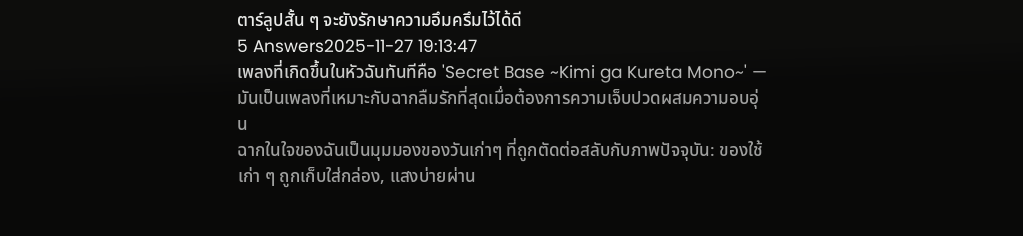ตาร์ลูปสั้น ๆ จะยังรักษาความอึมครึมไว้ได้ดี
5 Answers2025-11-27 19:13:47
เพลงที่เกิดขึ้นในหัวฉันทันทีคือ 'Secret Base ~Kimi ga Kureta Mono~' — มันเป็นเพลงที่เหมาะกับฉากลืมรักที่สุดเมื่อต้องการความเจ็บปวดผสมความอบอุ่น
ฉากในใจของฉันเป็นมุมมองของวันเก่าๆ ที่ถูกตัดต่อสลับกับภาพปัจจุบัน: ของใช้เก่า ๆ ถูกเก็บใส่กล่อง, แสงบ่ายผ่าน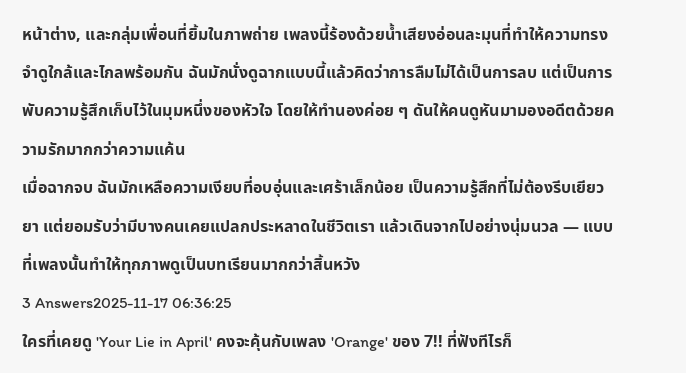หน้าต่าง, และกลุ่มเพื่อนที่ยิ้มในภาพถ่าย เพลงนี้ร้องด้วยน้ำเสียงอ่อนละมุนที่ทำให้ความทรงจำดูใกล้และไกลพร้อมกัน ฉันมักนั่งดูฉากแบบนี้แล้วคิดว่าการลืมไม่ได้เป็นการลบ แต่เป็นการพับความรู้สึกเก็บไว้ในมุมหนึ่งของหัวใจ โดยให้ทำนองค่อย ๆ ดันให้คนดูหันมามองอดีตด้วยความรักมากกว่าความแค้น
เมื่อฉากจบ ฉันมักเหลือความเงียบที่อบอุ่นและเศร้าเล็กน้อย เป็นความรู้สึกที่ไม่ต้องรีบเยียวยา แต่ยอมรับว่ามีบางคนเคยแปลกประหลาดในชีวิตเรา แล้วเดินจากไปอย่างนุ่มนวล — แบบที่เพลงนั้นทำให้ทุกภาพดูเป็นบทเรียนมากกว่าสิ้นหวัง
3 Answers2025-11-17 06:36:25
ใครที่เคยดู 'Your Lie in April' คงจะคุ้นกับเพลง 'Orange' ของ 7!! ที่ฟังทีไรก็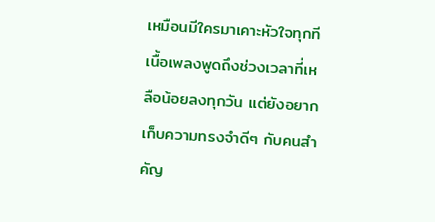เหมือนมีใครมาเคาะหัวใจทุกที
เนื้อเพลงพูดถึงช่วงเวลาที่เหลือน้อยลงทุกวัน แต่ยังอยากเก็บความทรงจำดีๆ กับคนสำคัญ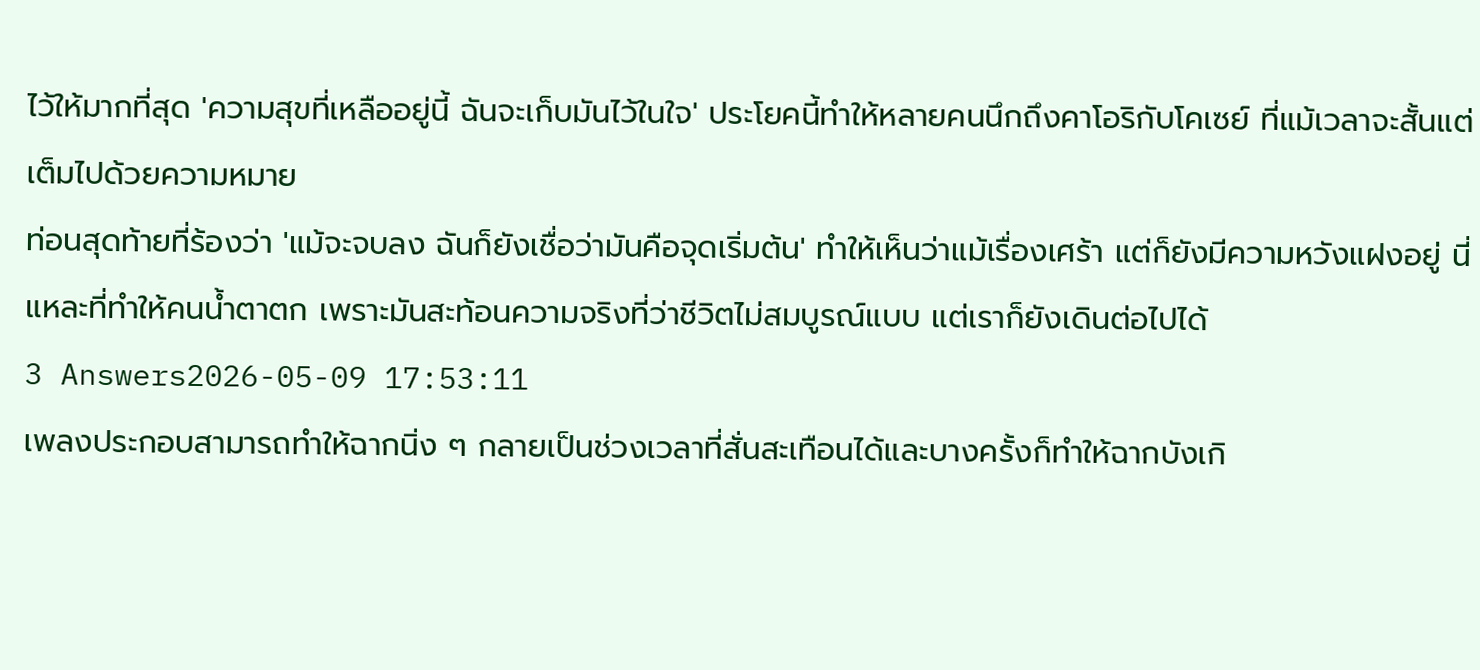ไว้ให้มากที่สุด 'ความสุขที่เหลืออยู่นี้ ฉันจะเก็บมันไว้ในใจ' ประโยคนี้ทำให้หลายคนนึกถึงคาโอริกับโคเซย์ ที่แม้เวลาจะสั้นแต่เต็มไปด้วยความหมาย
ท่อนสุดท้ายที่ร้องว่า 'แม้จะจบลง ฉันก็ยังเชื่อว่ามันคือจุดเริ่มต้น' ทำให้เห็นว่าแม้เรื่องเศร้า แต่ก็ยังมีความหวังแฝงอยู่ นี่แหละที่ทำให้คนน้ำตาตก เพราะมันสะท้อนความจริงที่ว่าชีวิตไม่สมบูรณ์แบบ แต่เราก็ยังเดินต่อไปได้
3 Answers2026-05-09 17:53:11
เพลงประกอบสามารถทำให้ฉากนิ่ง ๆ กลายเป็นช่วงเวลาที่สั่นสะเทือนได้และบางครั้งก็ทำให้ฉากบังเกิ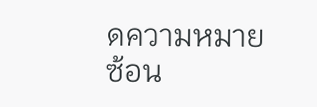ดความหมายซ้อน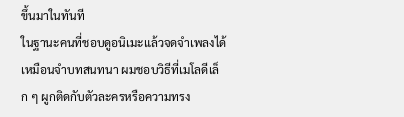ขึ้นมาในทันที
ในฐานะคนที่ชอบดูอนิเมะแล้วจดจำเพลงได้เหมือนจำบทสนทนา ผมชอบวิธีที่เมโลดีเล็ก ๆ ผูกติดกับตัวละครหรือความทรง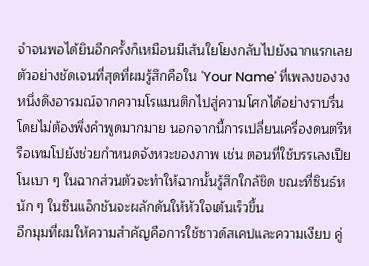จำจนพอได้ยินอีกครั้งก็เหมือนมีเส้นใยโยงกลับไปยังฉากแรกเลย ตัวอย่างชัดเจนที่สุดที่ผมรู้สึกคือใน 'Your Name' ที่เพลงของวงหนึ่งดึงอารมณ์จากความโรแมนติกไปสู่ความโศกได้อย่างราบรื่น โดยไม่ต้องพึ่งคำพูดมากมาย นอกจากนี้การเปลี่ยนเครื่องดนตรีหรือเทมโปยังช่วยกำหนดจังหวะของภาพ เช่น ตอนที่ใช้บรรเลงเปียโนเบา ๆ ในฉากส่วนตัวจะทำให้ฉากนั้นรู้สึกใกล้ชิด ขณะที่ซินธ์หนัก ๆ ในซีนแอ็กชันจะผลักดันให้หัวใจเต้นเร็วขึ้น
อีกมุมที่ผมให้ความสำคัญคือการใช้ซาวด์สเคปและความเงียบ คู่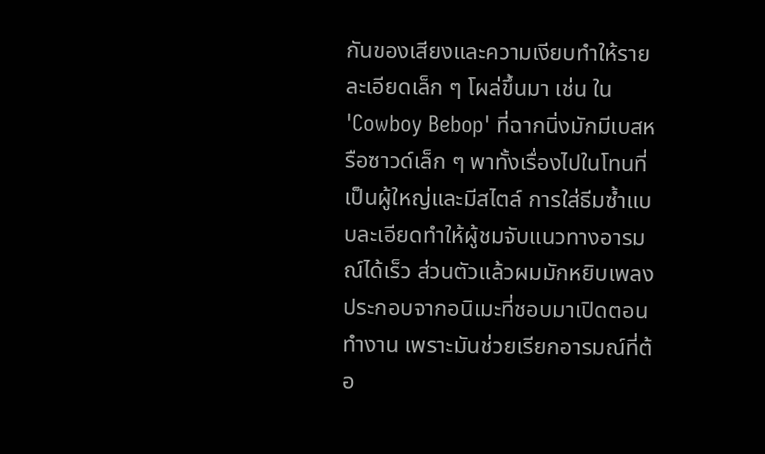กันของเสียงและความเงียบทำให้รายละเอียดเล็ก ๆ โผล่ขึ้นมา เช่น ใน 'Cowboy Bebop' ที่ฉากนิ่งมักมีเบสหรือซาวด์เล็ก ๆ พาทั้งเรื่องไปในโทนที่เป็นผู้ใหญ่และมีสไตล์ การใส่ธีมซ้ำแบบละเอียดทำให้ผู้ชมจับแนวทางอารมณ์ได้เร็ว ส่วนตัวแล้วผมมักหยิบเพลงประกอบจากอนิเมะที่ชอบมาเปิดตอนทำงาน เพราะมันช่วยเรียกอารมณ์ที่ต้อ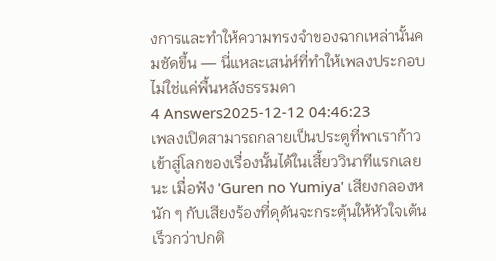งการและทำให้ความทรงจำของฉากเหล่านั้นคมชัดขึ้น — นี่แหละเสน่ห์ที่ทำให้เพลงประกอบไม่ใช่แค่พื้นหลังธรรมดา
4 Answers2025-12-12 04:46:23
เพลงเปิดสามารถกลายเป็นประตูที่พาเราก้าวเข้าสู่โลกของเรื่องนั้นได้ในเสี้ยววินาทีแรกเลยนะ เมื่อฟัง 'Guren no Yumiya' เสียงกลองหนัก ๆ กับเสียงร้องที่ดุดันจะกระตุ้นให้หัวใจเต้นเร็วกว่าปกติ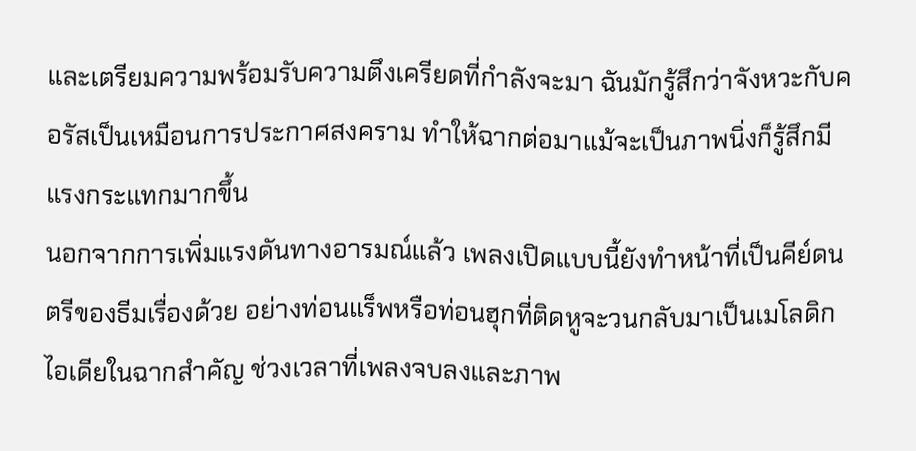และเตรียมความพร้อมรับความตึงเครียดที่กำลังจะมา ฉันมักรู้สึกว่าจังหวะกับคอรัสเป็นเหมือนการประกาศสงคราม ทำให้ฉากต่อมาแม้จะเป็นภาพนิ่งก็รู้สึกมีแรงกระแทกมากขึ้น
นอกจากการเพิ่มแรงดันทางอารมณ์แล้ว เพลงเปิดแบบนี้ยังทำหน้าที่เป็นคีย์ดนตรีของธีมเรื่องด้วย อย่างท่อนแร็พหรือท่อนฮุกที่ติดหูจะวนกลับมาเป็นเมโลดิกไอเดียในฉากสำคัญ ช่วงเวลาที่เพลงจบลงและภาพ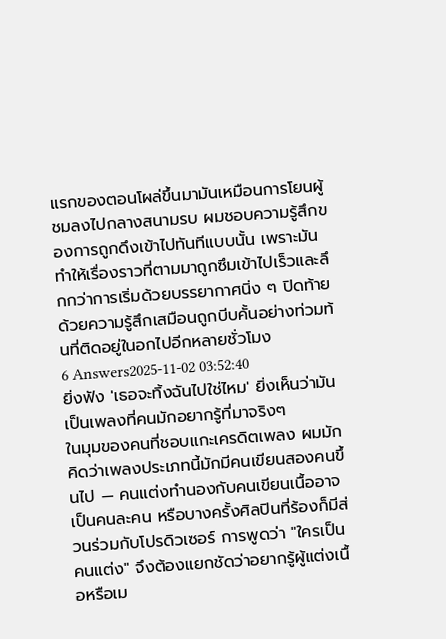แรกของตอนโผล่ขึ้นมามันเหมือนการโยนผู้ชมลงไปกลางสนามรบ ผมชอบความรู้สึกของการถูกดึงเข้าไปทันทีแบบนั้น เพราะมันทำให้เรื่องราวที่ตามมาถูกซึมเข้าไปเร็วและลึกกว่าการเริ่มด้วยบรรยากาศนิ่ง ๆ ปิดท้ายด้วยความรู้สึกเสมือนถูกบีบคั้นอย่างท่วมท้นที่ติดอยู่ในอกไปอีกหลายชั่วโมง
6 Answers2025-11-02 03:52:40
ยิ่งฟัง 'เธอจะทิ้งฉันไปใช่ไหม' ยิ่งเห็นว่ามันเป็นเพลงที่คนมักอยากรู้ที่มาจริงๆ
ในมุมของคนที่ชอบแกะเครดิตเพลง ผมมักคิดว่าเพลงประเภทนี้มักมีคนเขียนสองคนขึ้นไป — คนแต่งทำนองกับคนเขียนเนื้ออาจเป็นคนละคน หรือบางครั้งศิลปินที่ร้องก็มีส่วนร่วมกับโปรดิวเซอร์ การพูดว่า "ใครเป็นคนแต่ง" จึงต้องแยกชัดว่าอยากรู้ผู้แต่งเนื้อหรือเม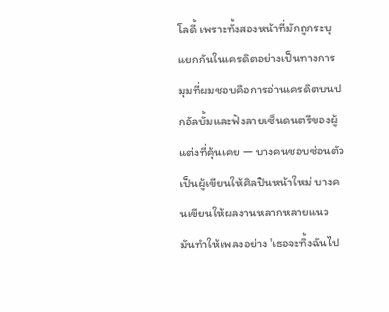โลดี้ เพราะทั้งสองหน้าที่มักถูกระบุแยกกันในเครดิตอย่างเป็นทางการ
มุมที่ผมชอบคือการอ่านเครดิตบนปกอัลบั้มและฟังลายเซ็นดนตรีของผู้แต่งที่คุ้นเคย — บางคนชอบซ่อนตัวเป็นผู้เขียนให้ศิลปินหน้าใหม่ บางคนเขียนให้ผลงานหลากหลายแนว มันทำให้เพลงอย่าง 'เธอจะทิ้งฉันไป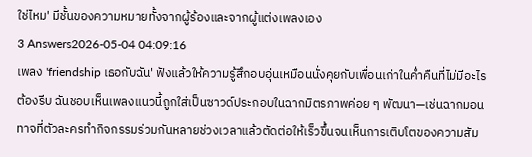ใช่ไหม' มีชั้นของความหมายทั้งจากผู้ร้องและจากผู้แต่งเพลงเอง
3 Answers2026-05-04 04:09:16
เพลง 'friendship เธอกับฉัน' ฟังแล้วให้ความรู้สึกอบอุ่นเหมือนนั่งคุยกับเพื่อนเก่าในค่ำคืนที่ไม่มีอะไรต้องรีบ ฉันชอบเห็นเพลงแนวนี้ถูกใส่เป็นซาวด์ประกอบในฉากมิตรภาพค่อย ๆ พัฒนา—เช่นฉากมอนทาจที่ตัวละครทำกิจกรรมร่วมกันหลายช่วงเวลาแล้วตัดต่อให้เร็วขึ้นจนเห็นการเติบโตของความสัม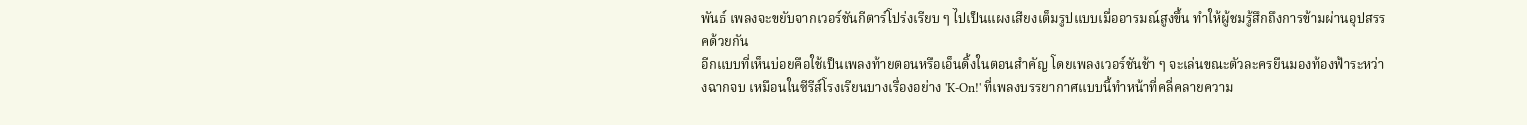พันธ์ เพลงจะขยับจากเวอร์ชันกีตาร์โปร่งเรียบ ๆ ไปเป็นแผงเสียงเต็มรูปแบบเมื่ออารมณ์สูงขึ้น ทำให้ผู้ชมรู้สึกถึงการข้ามผ่านอุปสรรคด้วยกัน
อีกแบบที่เห็นบ่อยคือใช้เป็นเพลงท้ายตอนหรือเอ็นดิ้งในตอนสำคัญ โดยเพลงเวอร์ชันช้า ๆ จะเล่นขณะตัวละครยืนมองท้องฟ้าระหว่างฉากจบ เหมือนในซีรีส์โรงเรียนบางเรื่องอย่าง 'K-On!' ที่เพลงบรรยากาศแบบนี้ทำหน้าที่คลี่คลายความ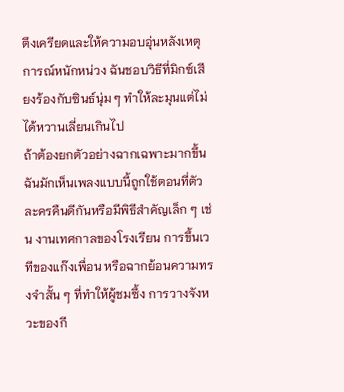ตึงเครียดและให้ความอบอุ่นหลังเหตุการณ์หนักหน่วง ฉันชอบวิธีที่มิกซ์เสียงร้องกับซินธ์นุ่ม ๆ ทำให้ละมุนแต่ไม่ได้หวานเลี่ยนเกินไป
ถ้าต้องยกตัวอย่างฉากเฉพาะมากขึ้น ฉันมักเห็นเพลงแบบนี้ถูกใช้ตอนที่ตัวละครคืนดีกันหรือมีพิธีสำคัญเล็ก ๆ เช่น งานเทศกาลของโรงเรียน การขึ้นเวทีของแก๊งเพื่อน หรือฉากย้อนความทรงจำสั้น ๆ ที่ทำให้ผู้ชมซึ้ง การวางจังหวะของกี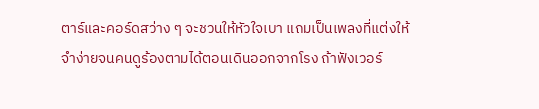ตาร์และคอร์ดสว่าง ๆ จะชวนให้หัวใจเบา แถมเป็นเพลงที่แต่งให้จำง่ายจนคนดูร้องตามได้ตอนเดินออกจากโรง ถ้าฟังเวอร์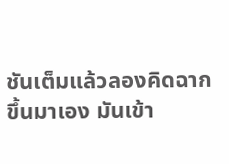ชันเต็มแล้วลองคิดฉากขึ้นมาเอง มันเข้า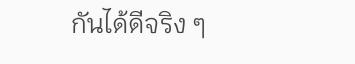กันได้ดีจริง ๆ